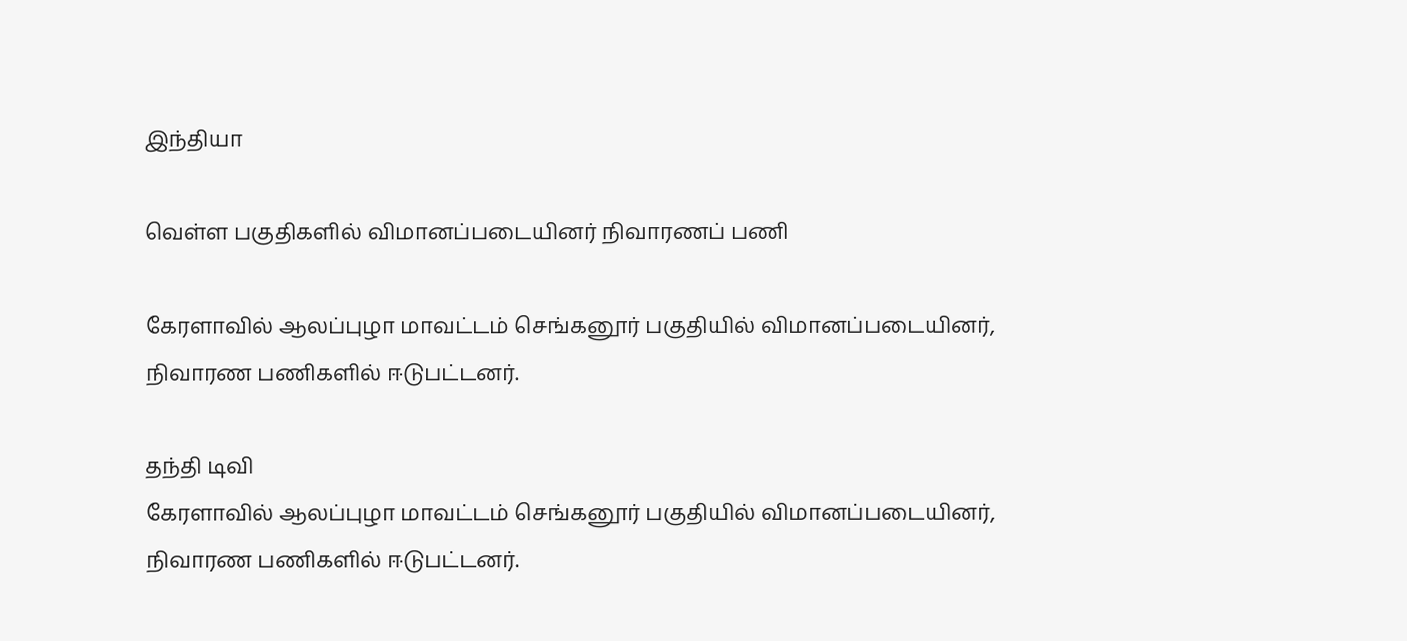இந்தியா

வெள்ள பகுதிகளில் விமானப்படையினர் நிவாரணப் பணி

கேரளாவில் ஆலப்புழா மாவட்டம் செங்கனூர் பகுதியில் விமானப்படையினர், நிவாரண பணிகளில் ஈடுபட்டனர்.

தந்தி டிவி
கேரளாவில் ஆலப்புழா மாவட்டம் செங்கனூர் பகுதியில் விமானப்படையினர், நிவாரண பணிகளில் ஈடுபட்டனர்.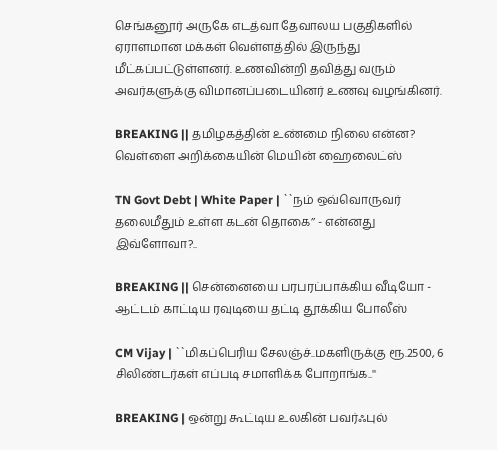செங்கனூர் அருகே எடத்வா தேவாலய பகுதிகளில் ஏராளமான மக்கள் வெள்ளத்தில் இருந்து மீட்கப்பட்டுள்ளனர். உணவின்றி தவித்து வரும் அவர்களுக்கு விமானப்படையினர் உணவு வழங்கினர்.

BREAKING || தமிழகத்தின் உண்மை நிலை என்ன? வெள்ளை அறிக்கையின் மெயின் ஹைலைட்ஸ்

TN Govt Debt | White Paper | ``நம் ஒவ்வொருவர் தலைமீதும் உள்ள கடன் தொகை’’ - என்னது இவ்ளோவா?..

BREAKING || சென்னையை பரபரப்பாக்கிய வீடியோ - ஆட்டம் காட்டிய ரவுடியை தட்டி தூக்கிய போலீஸ்

CM Vijay | ``மிகப்பெரிய சேலஞ்ச்..மகளிருக்கு ரூ.2500, 6 சிலிண்டர்கள் எப்படி சமாளிக்க போறாங்க..''

BREAKING | ஒன்று கூட்டிய உலகின் பவர்ஃபுல்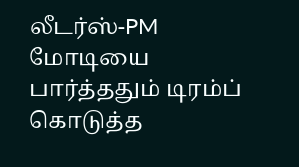லீடர்ஸ்-PM மோடியை பார்த்ததும் டிரம்ப் கொடுத்த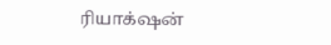ரியாக்‌ஷன்